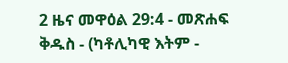2 ዜና መዋዕል 29:4 - መጽሐፍ ቅዱስ - (ካቶሊካዊ እትም -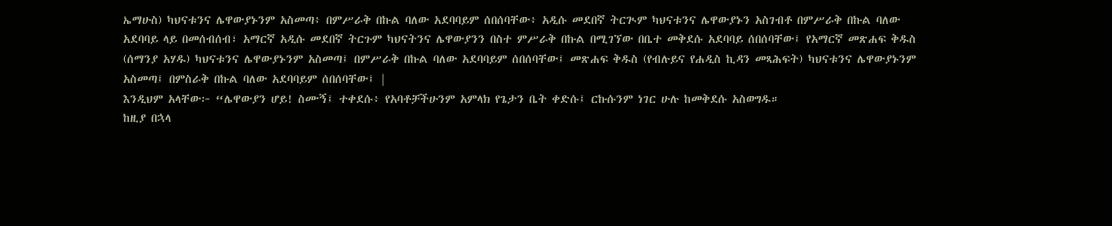ኤማሁስ) ካህናቱንና ሌዋውያኑንም አስመጣ፥ በምሥራቅ በኩል ባለው አደባባይም ሰበሰባቸው፥ አዲሱ መደበኛ ትርጒም ካህናቱንና ሌዋውያኑን አስገብቶ በምሥራቅ በኩል ባለው አደባባይ ላይ በመሰብሰብ፣ አማርኛ አዲሱ መደበኛ ትርጉም ካህናትንና ሌዋውያንን በስተ ምሥራቅ በኩል በሚገኘው በቤተ መቅደሱ አደባባይ ሰበሰባቸው፤ የአማርኛ መጽሐፍ ቅዱስ (ሰማንያ አሃዱ) ካህናቱንና ሌዋውያኑንም አስመጣ፤ በምሥራቅ በኩል ባለው አደባባይም ሰበሰባቸው፤ መጽሐፍ ቅዱስ (የብሉይና የሐዲስ ኪዳን መጻሕፍት) ካህናቱንና ሌዋውያኑንም አስመጣ፤ በምስራቅ በኩል ባለው አደባባይም ሰበሰባቸው፤ |
እንዲህም አላቸው፦ “ሌዋውያን ሆይ! ስሙኝ፤ ተቀደሱ፥ የአባቶቻችሁንም አምላክ የጌታን ቤት ቀድሱ፤ ርኩሱንም ነገር ሁሉ ከመቅደሱ አስወግዱ።
ከዚያ በኋላ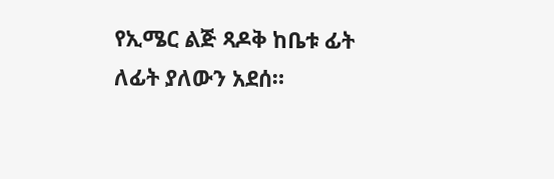የኢሜር ልጅ ጻዶቅ ከቤቱ ፊት ለፊት ያለውን አደሰ።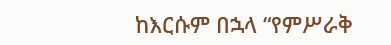ከእርሱም በኋላ “የምሥራቅ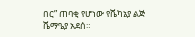በር” ጠባቂ የሆነው የሼካኔያ ልጅ ሼማዔያ አደሰ።